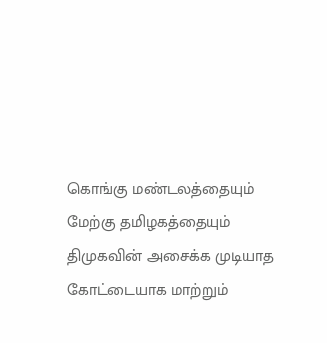கொங்கு மண்டலத்தையும் மேற்கு தமிழகத்தையும் திமுகவின் அசைக்க முடியாத கோட்டையாக மாற்றும்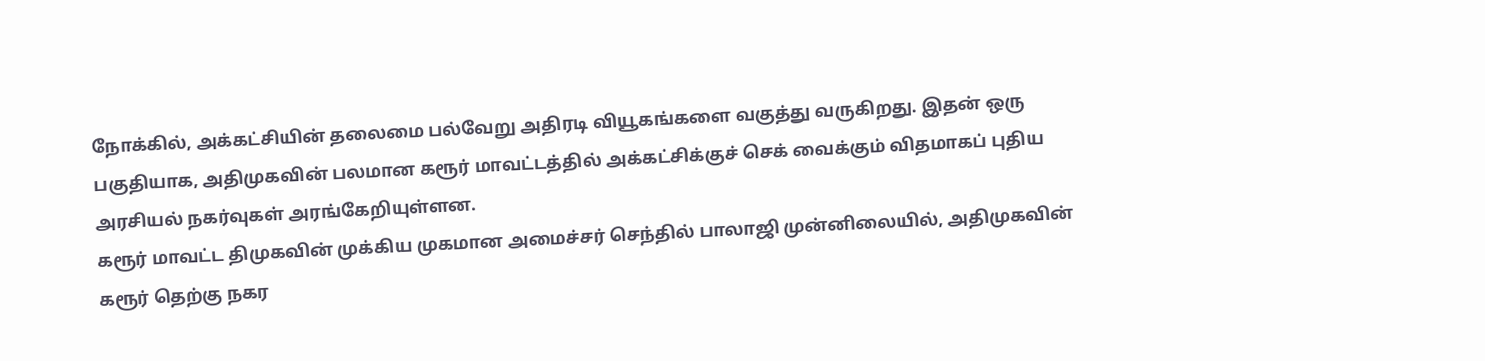நோக்கில், அக்கட்சியின் தலைமை பல்வேறு அதிரடி வியூகங்களை வகுத்து வருகிறது. இதன் ஒரு பகுதியாக, அதிமுகவின் பலமான கரூர் மாவட்டத்தில் அக்கட்சிக்குச் செக் வைக்கும் விதமாகப் புதிய அரசியல் நகர்வுகள் அரங்கேறியுள்ளன.
கரூர் மாவட்ட திமுகவின் முக்கிய முகமான அமைச்சர் செந்தில் பாலாஜி முன்னிலையில், அதிமுகவின் கரூர் தெற்கு நகர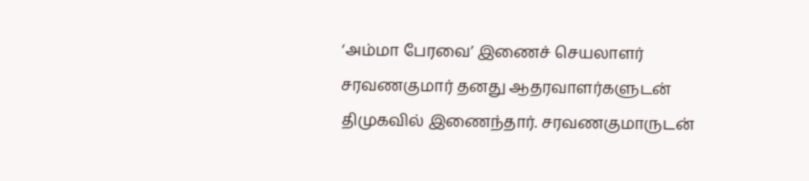‘அம்மா பேரவை’ இணைச் செயலாளர் சரவணகுமார் தனது ஆதரவாளர்களுடன் திமுகவில் இணைந்தார். சரவணகுமாருடன்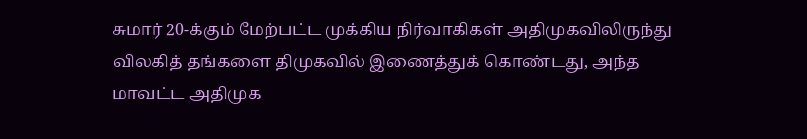சுமார் 20-க்கும் மேற்பட்ட முக்கிய நிர்வாகிகள் அதிமுகவிலிருந்து விலகித் தங்களை திமுகவில் இணைத்துக் கொண்டது, அந்த மாவட்ட அதிமுக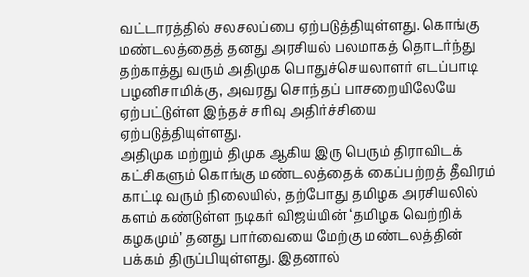வட்டாரத்தில் சலசலப்பை ஏற்படுத்தியுள்ளது. கொங்கு மண்டலத்தைத் தனது அரசியல் பலமாகத் தொடர்ந்து தற்காத்து வரும் அதிமுக பொதுச்செயலாளர் எடப்பாடி பழனிசாமிக்கு, அவரது சொந்தப் பாசறையிலேயே ஏற்பட்டுள்ள இந்தச் சரிவு அதிர்ச்சியை ஏற்படுத்தியுள்ளது.
அதிமுக மற்றும் திமுக ஆகிய இரு பெரும் திராவிடக் கட்சிகளும் கொங்கு மண்டலத்தைக் கைப்பற்றத் தீவிரம் காட்டி வரும் நிலையில், தற்போது தமிழக அரசியலில் களம் கண்டுள்ள நடிகர் விஜய்யின் ‘தமிழக வெற்றிக் கழகமும்’ தனது பார்வையை மேற்கு மண்டலத்தின் பக்கம் திருப்பியுள்ளது. இதனால்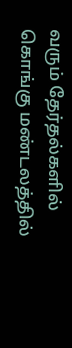வரும் தேர்தல்களில் கொங்கு மண்டலத்தில்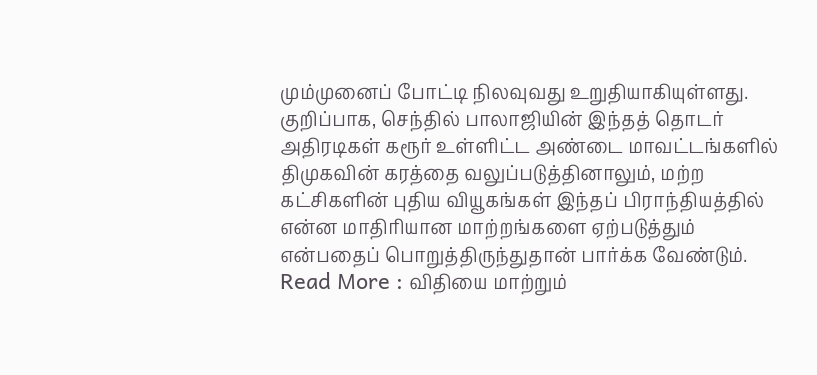மும்முனைப் போட்டி நிலவுவது உறுதியாகியுள்ளது. குறிப்பாக, செந்தில் பாலாஜியின் இந்தத் தொடர் அதிரடிகள் கரூர் உள்ளிட்ட அண்டை மாவட்டங்களில் திமுகவின் கரத்தை வலுப்படுத்தினாலும், மற்ற கட்சிகளின் புதிய வியூகங்கள் இந்தப் பிராந்தியத்தில் என்ன மாதிரியான மாற்றங்களை ஏற்படுத்தும் என்பதைப் பொறுத்திருந்துதான் பார்க்க வேண்டும்.
Read More : விதியை மாற்றும்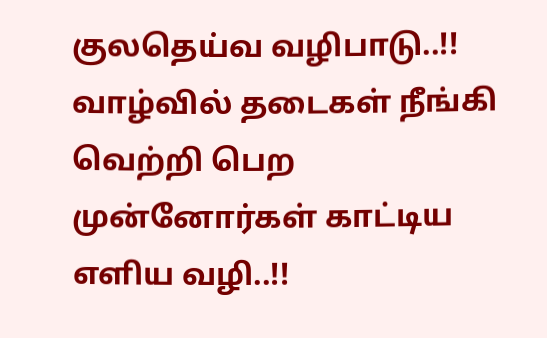குலதெய்வ வழிபாடு..!! வாழ்வில் தடைகள் நீங்கி வெற்றி பெற முன்னோர்கள் காட்டிய எளிய வழி..!!